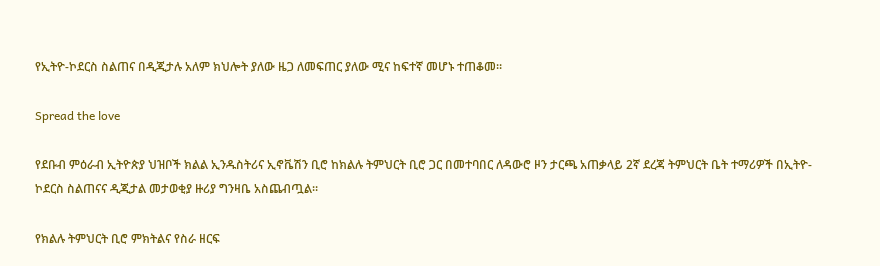የኢትዮ-ኮደርስ ስልጠና በዲጂታሉ አለም ክህሎት ያለው ዜጋ ለመፍጠር ያለው ሚና ከፍተኛ መሆኑ ተጠቆመ።

Spread the love

የደቡብ ምዕራብ ኢትዮጵያ ህዝቦች ክልል ኢንዱስትሪና ኢኖቬሽን ቢሮ ከክልሉ ትምህርት ቢሮ ጋር በመተባበር ለዳውሮ ዞን ታርጫ አጠቃላይ 2ኛ ደረጃ ትምህርት ቤት ተማሪዎች በኢትዮ-ኮደርስ ስልጠናና ዲጂታል መታወቂያ ዙሪያ ግንዛቤ አስጨብጧል።

የክልሉ ትምህርት ቢሮ ምክትልና የስራ ዘርፍ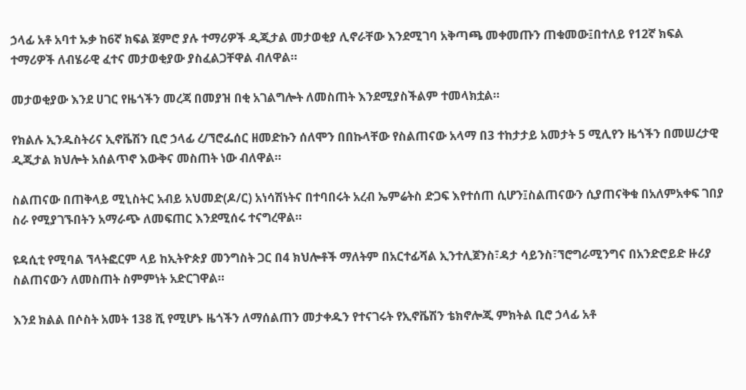ኃላፊ አቶ አባተ ኡቃ ከ6ኛ ክፍል ጀምሮ ያሉ ተማሪዎች ዲጂታል መታወቂያ ሊኖራቸው እንደሚገባ አቅጣጫ መቀመጡን ጠቁመው፤በተለይ የ12ኛ ክፍል ተማሪዎች ለብሄራዊ ፈተና መታወቂያው ያስፈልጋቸዋል ብለዋል።

መታወቂያው እንደ ሀገር የዜጎችን መረጃ በመያዝ በቂ አገልግሎት ለመስጠት እንደሚያስችልም ተመላክቷል።

የክልሉ ኢንዱስትሪና ኢኖቬሽን ቢሮ ኃላፊ ረ/ኘሮፌሰር ዘመድኩን ሰለሞን በበኩላቸው የስልጠናው አላማ በ3 ተከታታይ አመታት 5 ሚሊየን ዜጎችን በመሠረታዊ ዲጂታል ክህሎት አሰልጥኖ እውቅና መስጠት ነው ብለዋል።

ስልጠናው በጠቅላይ ሚኒስትር አብይ አህመድ(ዶ/ር) አነሳሽነትና በተባበሩት አረብ ኤምሬትስ ድጋፍ እየተሰጠ ሲሆን፤ስልጠናውን ሲያጠናቅቁ በአለምአቀፍ ገበያ ስራ የሚያገኙበትን አማራጭ ለመፍጠር እንደሚሰሩ ተናግረዋል።

ዩዳሲቲ የሚባል ኘላትፎርም ላይ ከኢትዮጵያ መንግስት ጋር በ4 ክህሎቶች ማለትም በአርተፊሻል ኢንተሊጀንስ፣ዳታ ሳይንስ፣ኘሮግራሚንግና በአንድሮይድ ዙሪያ ስልጠናውን ለመስጠት ስምምነት አድርገዋል።

እንደ ክልል በሶስት አመት 138 ሺ የሚሆኑ ዜጎችን ለማሰልጠን መታቀዱን የተናገሩት የኢኖቬሽን ቴክኖሎጂ ምክትል ቢሮ ኃላፊ አቶ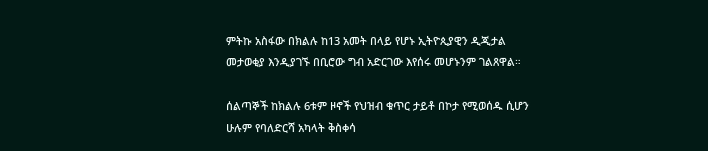ምትኩ አስፋው በክልሉ ከ13 አመት በላይ የሆኑ ኢትዮጲያዊን ዲጂታል መታወቂያ እንዲያገኙ በቢሮው ግብ አድርገው እየሰሩ መሆኑንም ገልጸዋል።

ሰልጣኞች ከክልሉ 6ቱም ዞኖች የህዝብ ቁጥር ታይቶ በኮታ የሚወሰዱ ሲሆን ሁሉም የባለድርሻ አካላት ቅስቀሳ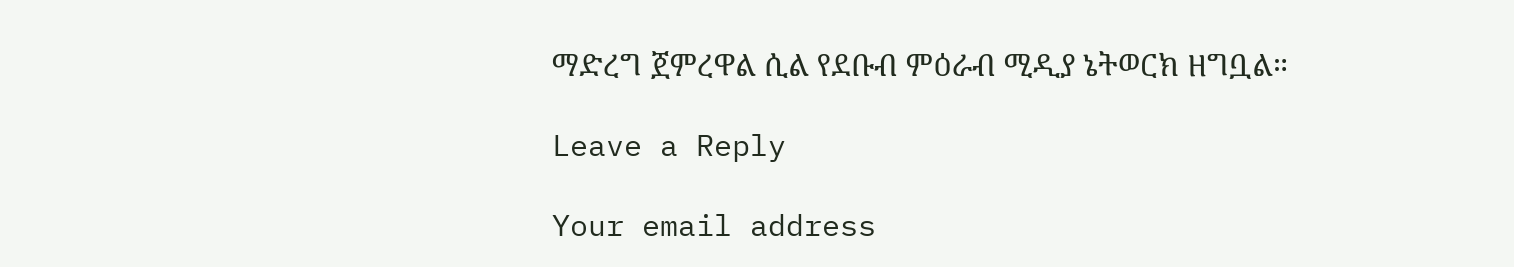ማድረግ ጀምረዋል ሲል የደቡብ ምዕራብ ሚዲያ ኔትወርክ ዘግቧል።

Leave a Reply

Your email address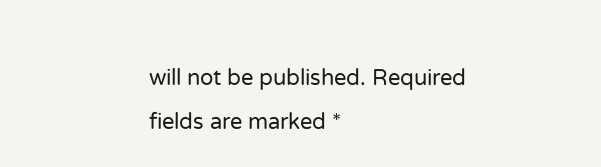will not be published. Required fields are marked *